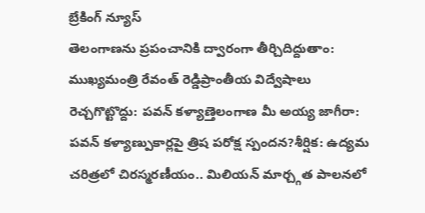బ్రేకింగ్ న్యూస్
తెలంగాణను ప్రపంచానికి ద్వారంగా తీర్చిదిద్దుతాం: ముఖ్యమంత్రి రేవంత్ రెడ్డిప్రాంతీయ విద్వేషాలు రెచ్చగొట్టొద్దు: పవన్ కళ్యాణ్తెలంగాణ మీ అయ్య జాగీరా: పవన్ కళ్యాణ్పుకార్లపై త్రిష పరోక్ష స్పందన?శీర్షిక: ఉద్యమ చరిత్రలో చిరస్మరణీయం.. మిలియన్ మార్చ్గత పాలనలో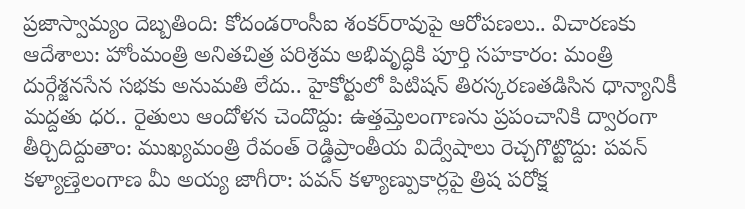ప్రజాస్వామ్యం దెబ్బతింది: కోదండరాంసీఐ శంకర్‌రావుపై ఆరోపణలు.. విచారణకు ఆదేశాలు: హోంమంత్రి అనితచిత్ర పరిశ్రమ అభివృద్ధికి పూర్తి సహకారం: మంత్రి దుర్గేశ్జనసేన సభకు అనుమతి లేదు.. హైకోర్టులో పిటిషన్ తిరస్కరణతడిసిన ధాన్యానికీ మద్దతు ధర.. రైతులు ఆందోళన చెందొద్దు: ఉత్తమ్తెలంగాణను ప్రపంచానికి ద్వారంగా తీర్చిదిద్దుతాం: ముఖ్యమంత్రి రేవంత్ రెడ్డిప్రాంతీయ విద్వేషాలు రెచ్చగొట్టొద్దు: పవన్ కళ్యాణ్తెలంగాణ మీ అయ్య జాగీరా: పవన్ కళ్యాణ్పుకార్లపై త్రిష పరోక్ష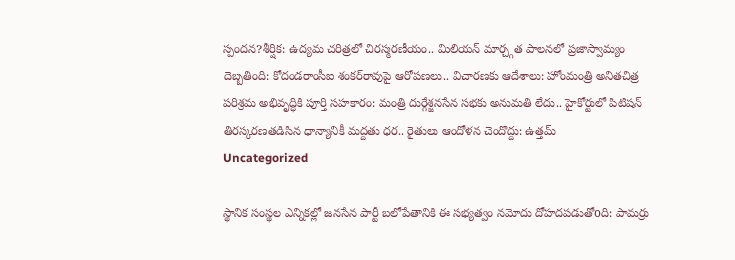స్పందన?శీర్షిక: ఉద్యమ చరిత్రలో చిరస్మరణీయం.. మిలియన్ మార్చ్గత పాలనలో ప్రజాస్వామ్యం దెబ్బతింది: కోదండరాంసీఐ శంకర్‌రావుపై ఆరోపణలు.. విచారణకు ఆదేశాలు: హోంమంత్రి అనితచిత్ర పరిశ్రమ అభివృద్ధికి పూర్తి సహకారం: మంత్రి దుర్గేశ్జనసేన సభకు అనుమతి లేదు.. హైకోర్టులో పిటిషన్ తిరస్కరణతడిసిన ధాన్యానికీ మద్దతు ధర.. రైతులు ఆందోళన చెందొద్దు: ఉత్తమ్
Uncategorized

స్థానిక సంస్థల ఎన్నికల్లో జనసేన పార్టీ బలోపేతానికి ఈ సభ్యత్వం నమోదు దోహదపడుతోoది: పామర్రు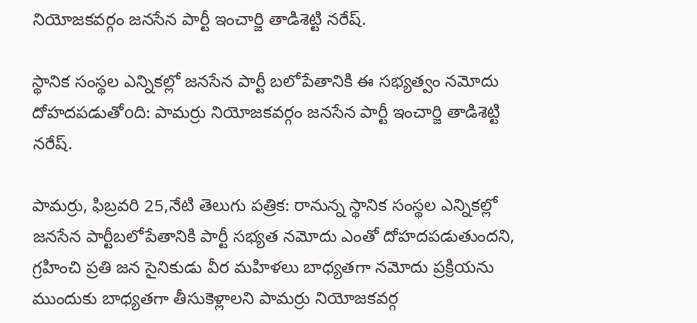నియోజకవర్గం జనసేన పార్టీ ఇంచార్జి తాడిశెట్టి నరేష్.

స్థానిక సంస్థల ఎన్నికల్లో జనసేన పార్టీ బలోపేతానికి ఈ సభ్యత్వం నమోదు దోహదపడుతోoది: పామర్రు నియోజకవర్గం జనసేన పార్టీ ఇంచార్జి తాడిశెట్టి నరేష్.

పామర్రు, ఫిబ్రవరి 25,నేటి తెలుగు పత్రిక: రానున్న స్థానిక సంస్థల ఎన్నికల్లో జనసేన పార్టీబలోపేతానికి పార్టీ సభ్యత నమోదు ఎంతో దోహదపడుతుందని, గ్రహించి ప్రతి జన సైనికుడు వీర మహిళలు బాధ్యతగా నమోదు ప్రక్రియను ముందుకు బాధ్యతగా తీసుకెళ్లాలని పామర్రు నియోజకవర్గ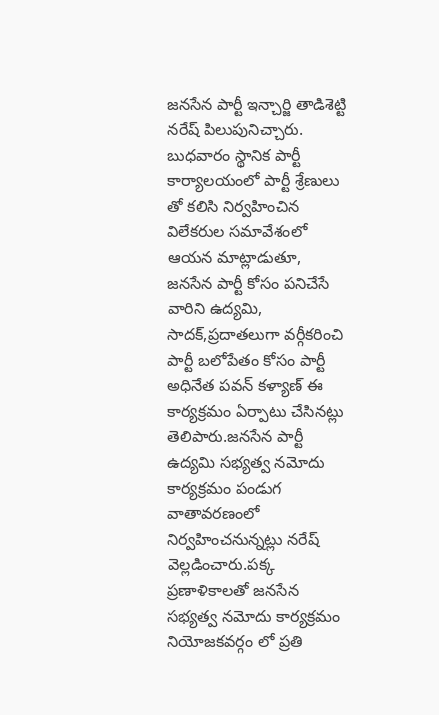జనసేన పార్టీ ఇన్చార్జి తాడిశెట్టి నరేష్ పిలుపునిచ్చారు. బుధవారం స్థానిక పార్టీ కార్యాలయంలో పార్టీ శ్రేణులు తో కలిసి నిర్వహించిన విలేకరుల సమావేశంలో ఆయన మాట్లాడుతూ, జనసేన పార్టీ కోసం పనిచేసే వారిని ఉద్యమి, సాదక్,ప్రదాతలుగా వర్గీకరించి పార్టీ బలోపేతం కోసం పార్టీ అధినేత పవన్ కళ్యాణ్ ఈ కార్యక్రమం ఏర్పాటు చేసినట్లు తెలిపారు.జనసేన పార్టీ ఉద్యమి సభ్యత్వ నమోదు కార్యక్రమం పండుగ వాతావరణంలో నిర్వహించనున్నట్లు నరేష్ వెల్లడించారు.పక్క ప్రణాళికాలతో జనసేన సభ్యత్వ నమోదు కార్యక్రమం నియోజకవర్గం లో ప్రతి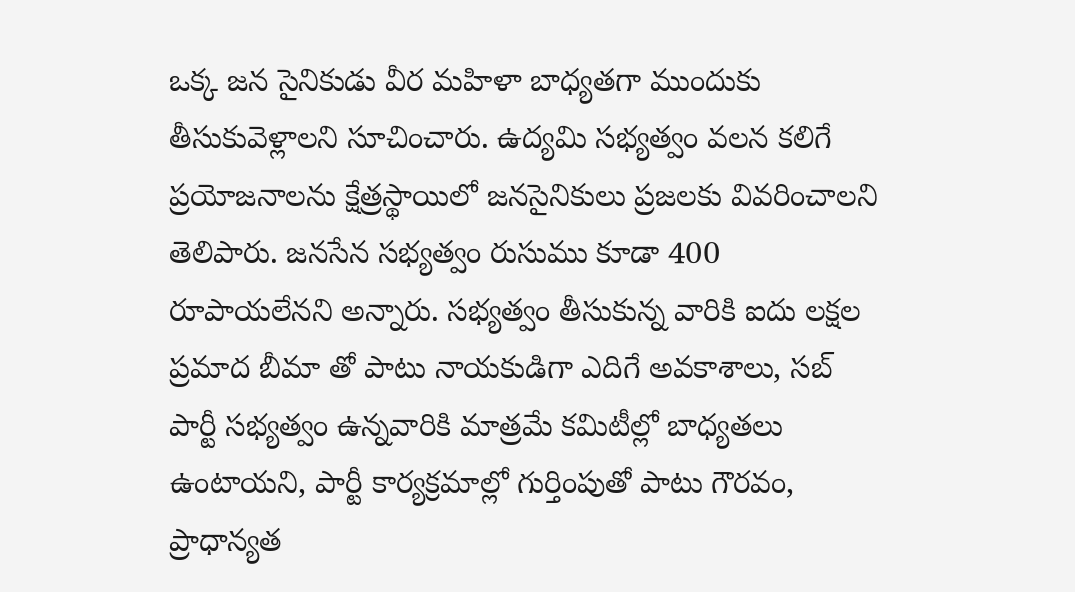ఒక్క జన సైనికుడు వీర మహిళా బాధ్యతగా ముందుకు తీసుకువెళ్లాలని సూచించారు. ఉద్యమి సభ్యత్వం వలన కలిగే ప్రయోజనాలను క్షేత్రస్థాయిలో జనసైనికులు ప్రజలకు వివరించాలని తెలిపారు. జనసేన సభ్యత్వం రుసుము కూడా 400 రూపాయలేనని అన్నారు. సభ్యత్వం తీసుకున్న వారికి ఐదు లక్షల ప్రమాద బీమా తో పాటు నాయకుడిగా ఎదిగే అవకాశాలు, సబ్ పార్టీ సభ్యత్వం ఉన్నవారికి మాత్రమే కమిటీల్లో బాధ్యతలు ఉంటాయని, పార్టీ కార్యక్రమాల్లో గుర్తింపుతో పాటు గౌరవం, ప్రాధాన్యత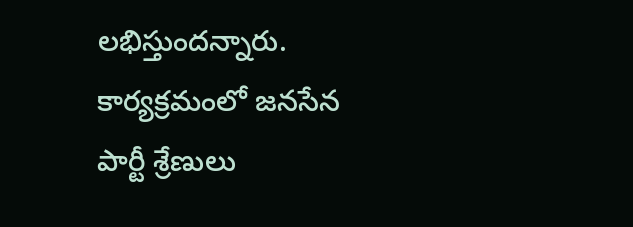లభిస్తుందన్నారు. కార్యక్రమంలో జనసేన పార్టీ శ్రేణులు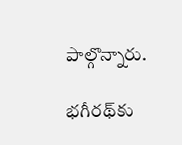పాల్గొన్నారు.

భగీరథ్‌కు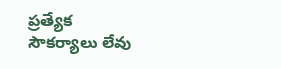ప్రత్యేక సౌకర్యాలు లేవు